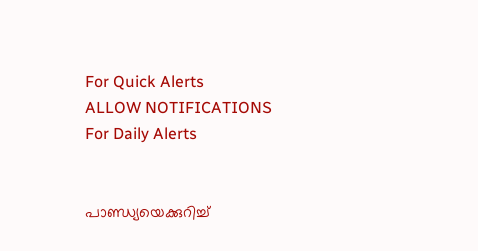For Quick Alerts
ALLOW NOTIFICATIONS
For Daily Alerts


പാണ്ഡ്യയെക്കുറിച്ച്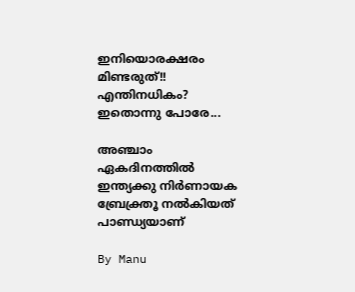ഇനിയൊരക്ഷരം മിണ്ടരുത്!! എന്തിനധികം? ഇതൊന്നു പോരേ...

അഞ്ചാം ഏകദിനത്തില്‍ ഇന്ത്യക്കു നിര്‍ണായക ബ്രേക്ത്രൂ നല്‍കിയത് പാണ്ഡ്യയാണ്

By Manu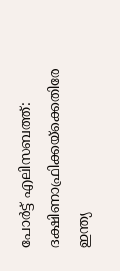പോര്‍ട്ട് എലിസബത്ത്: ദക്ഷിണാഫ്രിക്കയ്‌ക്കെതിരേ ഇന്ത്യ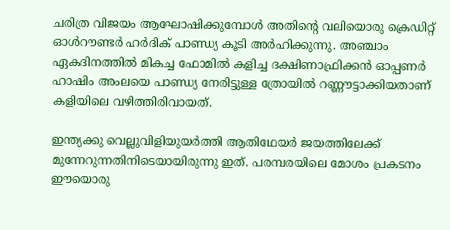ചരിത്ര വിജയം ആഘോഷിക്കുമ്പോള്‍ അതിന്റെ വലിയൊരു ക്രെഡിറ്റ് ഓള്‍റൗണ്ടര്‍ ഹര്‍ദിക് പാണ്ഡ്യ കൂടി അര്‍ഹിക്കുന്നു. അഞ്ചാം ഏകദിനത്തില്‍ മികച്ച ഫോമില്‍ കളിച്ച ദക്ഷിണാഫ്രിക്കന്‍ ഓപ്പണര്‍ ഹാഷിം അംലയെ പാണ്ഡ്യ നേരിട്ടുള്ള ത്രോയില്‍ റണ്ണൗട്ടാക്കിയതാണ് കളിയിലെ വഴിത്തിരിവായത്.

ഇന്ത്യക്കു വെല്ലുവിളിയുയര്‍ത്തി ആതിഥേയര്‍ ജയത്തിലേക്ക് മുന്നേറുന്നതിനിടെയായിരുന്നു ഇത്. പരമ്പരയിലെ മോശം പ്രകടനം ഈയൊരു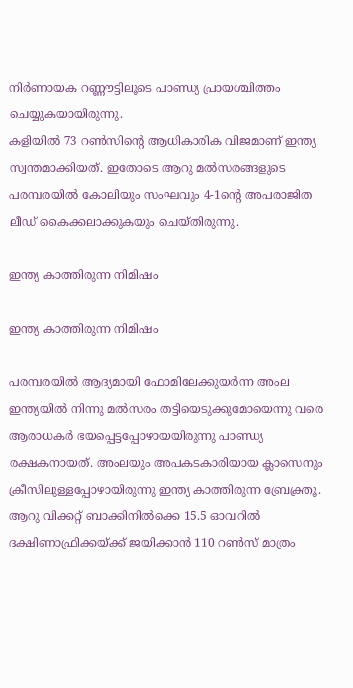നിര്‍ണായക റണ്ണൗട്ടിലൂടെ പാണ്ഡ്യ പ്രായശ്ചിത്തം ചെയ്യുകയായിരുന്നു.
കളിയില്‍ 73 റണ്‍സിന്റെ ആധികാരിക വിജമാണ് ഇന്ത്യ സ്വന്തമാക്കിയത്. ഇതോടെ ആറു മല്‍സരങ്ങളുടെ പരമ്പരയില്‍ കോലിയും സംഘവും 4-1ന്റെ അപരാജിത ലീഡ് കൈക്കലാക്കുകയും ചെയ്തിരുന്നു.

ഇന്ത്യ കാത്തിരുന്ന നിമിഷം

ഇന്ത്യ കാത്തിരുന്ന നിമിഷം

പരമ്പരയില്‍ ആദ്യമായി ഫോമിലേക്കുയര്‍ന്ന അംല ഇന്ത്യയില്‍ നിന്നു മല്‍സരം തട്ടിയെടുക്കുമോയെന്നു വരെ ആരാധകര്‍ ഭയപ്പെട്ടപ്പോഴായയിരുന്നു പാണ്ഡ്യ രക്ഷകനായത്. അംലയും അപകടകാരിയായ ക്ലാസെനും ക്രീസിലുള്ളപ്പോഴായിരുന്നു ഇന്ത്യ കാത്തിരുന്ന ബ്രേക്ത്രൂ. ആറു വിക്കറ്റ് ബാക്കിനില്‍ക്കെ 15.5 ഓവറില്‍ ദക്ഷിണാഫ്രിക്കയ്ക്ക് ജയിക്കാന്‍ 110 റണ്‍സ് മാത്രം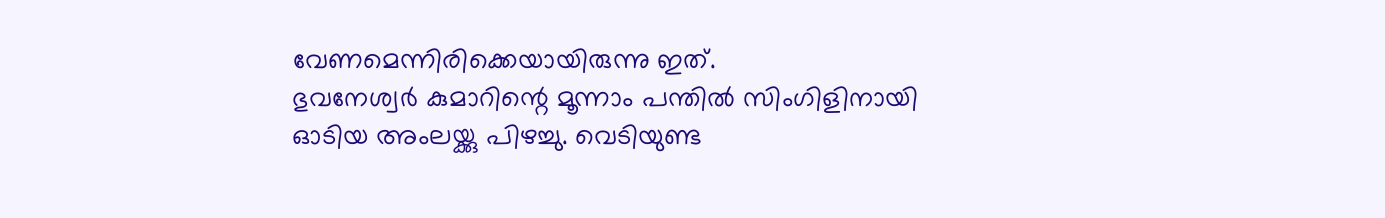വേണമെന്നിരിക്കെയായിരുന്നു ഇത്.
ഭുവനേശ്വര്‍ കുമാറിന്റെ മൂന്നാം പന്തില്‍ സിംഗിളിനായി ഓടിയ അംലയ്ക്കു പിഴച്ചു. വെടിയുണ്ട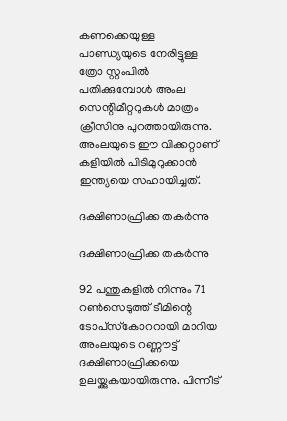കണക്കെയുള്ള പാണ്ഡ്യയുടെ നേരിട്ടുള്ള ത്രോ സ്റ്റംപില്‍ പതിക്കുമ്പോള്‍ അംല സെന്റിമീറ്ററുകള്‍ മാത്രം ക്രീസിനു പുറത്തായിരുന്നു. അംലയുടെ ഈ വിക്കറ്റാണ് കളിയില്‍ പിടിമുറുക്കാന്‍ ഇന്ത്യയെ സഹായിച്ചത്.

ദക്ഷിണാഫ്രിക്ക തകര്‍ന്നു

ദക്ഷിണാഫ്രിക്ക തകര്‍ന്നു

92 പന്തുകളില്‍ നിന്നും 71 റണ്‍സെടുത്ത് ടീമിന്റെ ടോപ്‌സ്‌കോററായി മാറിയ അംലയുടെ റണ്ണൗട്ട് ദക്ഷിണാഫ്രിക്കയെ ഉലയ്ക്കുകയായിരുന്നു. പിന്നീട്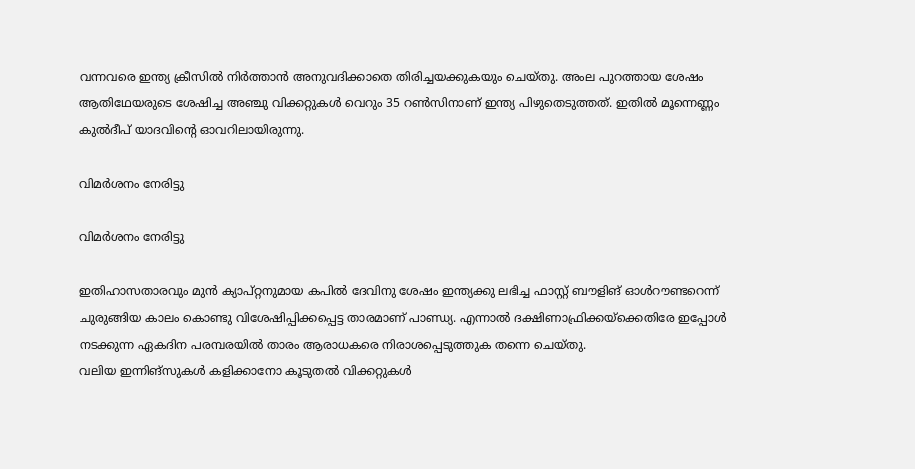വന്നവരെ ഇന്ത്യ ക്രീസില്‍ നിര്‍ത്താന്‍ അനുവദിക്കാതെ തിരിച്ചയക്കുകയും ചെയ്തു. അംല പുറത്തായ ശേഷം ആതിഥേയരുടെ ശേഷിച്ച അഞ്ചു വിക്കറ്റുകള്‍ വെറും 35 റണ്‍സിനാണ് ഇന്ത്യ പിഴുതെടുത്തത്. ഇതില്‍ മൂന്നെണ്ണം കുല്‍ദീപ് യാദവിന്റെ ഓവറിലായിരുന്നു.

വിമര്‍ശനം നേരിട്ടു

വിമര്‍ശനം നേരിട്ടു

ഇതിഹാസതാരവും മുന്‍ ക്യാപ്റ്റനുമായ കപില്‍ ദേവിനു ശേഷം ഇന്ത്യക്കു ലഭിച്ച ഫാസ്റ്റ് ബൗളിങ് ഓള്‍റൗണ്ടറെന്ന് ചുരുങ്ങിയ കാലം കൊണ്ടു വിശേഷിപ്പിക്കപ്പെട്ട താരമാണ് പാണ്ഡ്യ. എന്നാല്‍ ദക്ഷിണാഫ്രിക്കയ്‌ക്കെതിരേ ഇപ്പോള്‍ നടക്കുന്ന ഏകദിന പരമ്പരയില്‍ താരം ആരാധകരെ നിരാശപ്പെടുത്തുക തന്നെ ചെയ്തു.
വലിയ ഇന്നിങ്‌സുകള്‍ കളിക്കാനോ കൂടുതല്‍ വിക്കറ്റുകള്‍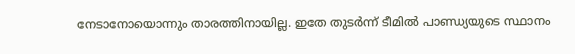നേടാനോയൊന്നും താരത്തിനായില്ല. ഇതേ തുടര്‍ന്ന് ടീമില്‍ പാണ്ഡ്യയുടെ സ്ഥാനം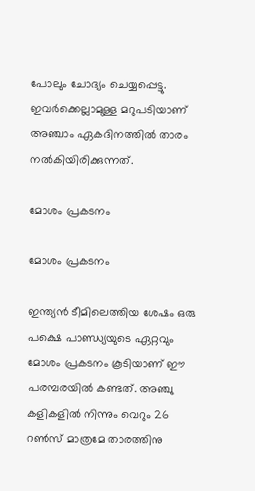പോലും ചോദ്യം ചെയ്യപ്പെട്ടു. ഇവര്‍ക്കെല്ലാമുള്ള മറുപടിയാണ് അഞ്ചാം ഏകദിനത്തില്‍ താരം നല്‍കിയിരിക്കുന്നത്.

മോശം പ്രകടനം

മോശം പ്രകടനം

ഇന്ത്യന്‍ ടീമിലെത്തിയ ശേഷം ഒരു പക്ഷെ പാണ്ഡ്യയുടെ ഏറ്റവും മോശം പ്രകടനം കൂടിയാണ് ഈ പരമ്പരയില്‍ കണ്ടത്. അഞ്ചു കളികളില്‍ നിന്നും വെറും 26 റണ്‍സ് മാത്രമേ താരത്തിനു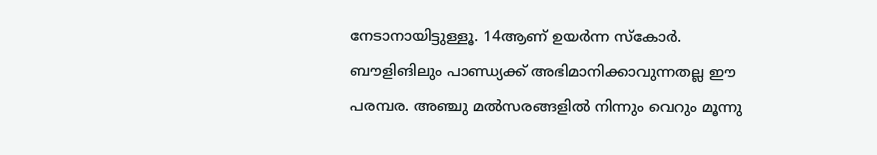നേടാനായിട്ടുള്ളൂ. 14ആണ് ഉയര്‍ന്ന സ്‌കോര്‍.
ബൗളിങിലും പാണ്ഡ്യക്ക് അഭിമാനിക്കാവുന്നതല്ല ഈ പരമ്പര. അഞ്ചു മല്‍സരങ്ങളില്‍ നിന്നും വെറും മൂന്നു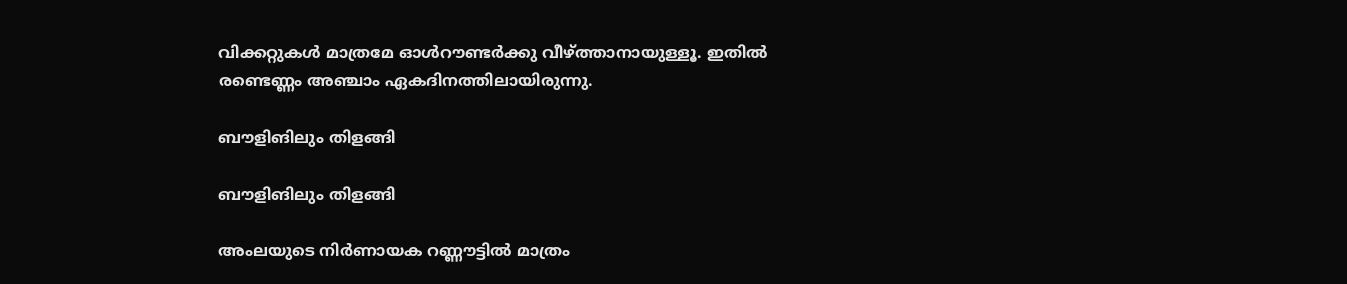വിക്കറ്റുകള്‍ മാത്രമേ ഓള്‍റൗണ്ടര്‍ക്കു വീഴ്ത്താനായുള്ളൂ. ഇതില്‍ രണ്ടെണ്ണം അഞ്ചാം ഏകദിനത്തിലായിരുന്നു.

ബൗളിങിലും തിളങ്ങി

ബൗളിങിലും തിളങ്ങി

അംലയുടെ നിര്‍ണായക റണ്ണൗട്ടില്‍ മാത്രം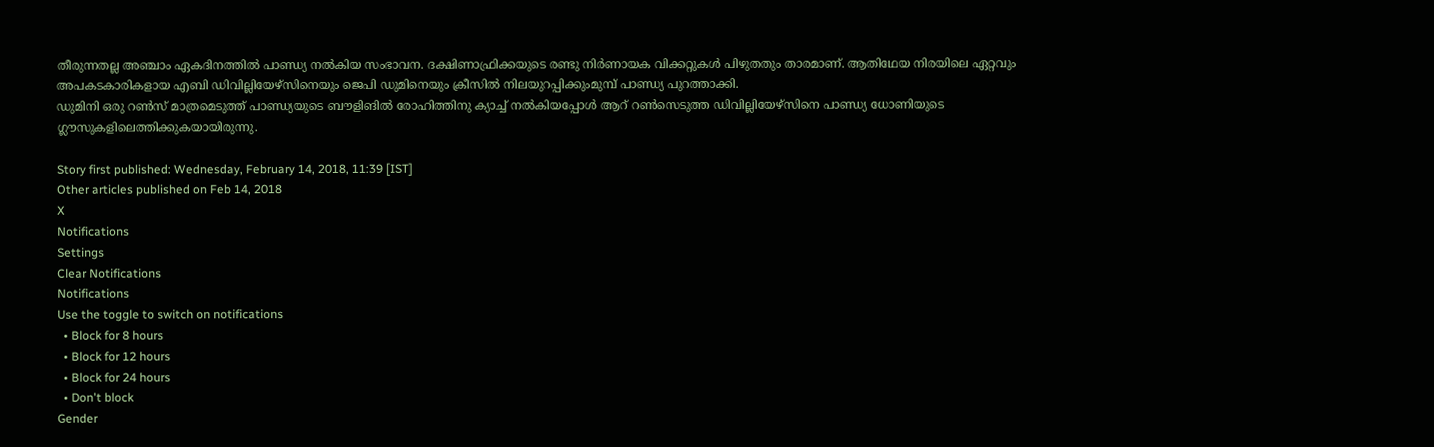തീരുന്നതല്ല അഞ്ചാം ഏകദിനത്തില്‍ പാണ്ഡ്യ നല്‍കിയ സംഭാവന. ദക്ഷിണാഫ്രിക്കയുടെ രണ്ടു നിര്‍ണായക വിക്കറ്റുകള്‍ പിഴുതതും താരമാണ്. ആതിഥേയ നിരയിലെ ഏറ്റവും അപകടകാരികളായ എബി ഡിവില്ലിയേഴ്‌സിനെയും ജെപി ഡുമിനെയും ക്രീസില്‍ നിലയുറപ്പിക്കുംമുമ്പ് പാണ്ഡ്യ പുറത്താക്കി.
ഡുമിനി ഒരു റണ്‍സ് മാത്രമെടുത്ത് പാണ്ഡ്യയുടെ ബൗളിങില്‍ രോഹിത്തിനു ക്യാച്ച് നല്‍കിയപ്പോള്‍ ആറ് റണ്‍സെടുത്ത ഡിവില്ലിയേഴ്‌സിനെ പാണ്ഡ്യ ധോണിയുടെ ഗ്ലൗസുകളിലെത്തിക്കുകയായിരുന്നു.

Story first published: Wednesday, February 14, 2018, 11:39 [IST]
Other articles published on Feb 14, 2018
X
Notifications
Settings
Clear Notifications
Notifications
Use the toggle to switch on notifications
  • Block for 8 hours
  • Block for 12 hours
  • Block for 24 hours
  • Don't block
Gender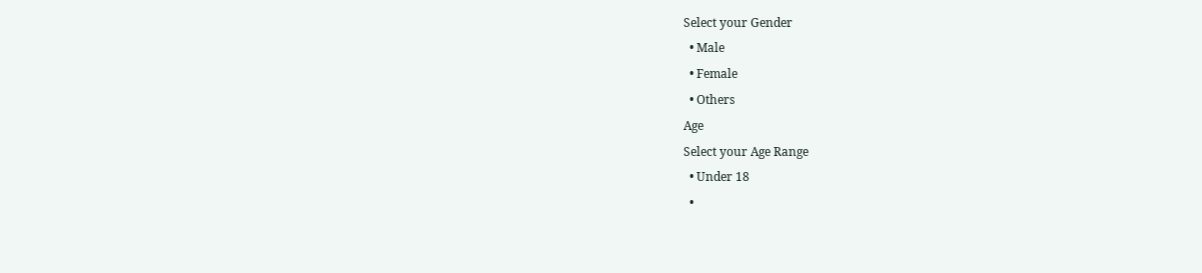Select your Gender
  • Male
  • Female
  • Others
Age
Select your Age Range
  • Under 18
  •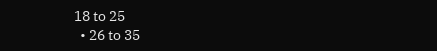18 to 25
  • 26 to 35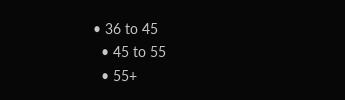• 36 to 45
  • 45 to 55
  • 55+